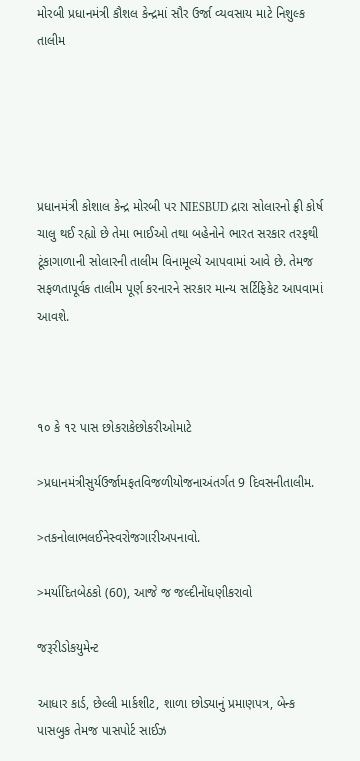મોરબી પ્રધાનમંત્રી કૌશલ કેન્દ્રમાં સૌર ઉર્જા વ્યવસાય માટે નિશુલ્ક તાલીમ





પ્રધાનમંત્રી કોશાલ કેન્દ્ર મોરબી પર NIESBUD દ્રારા સોલારનો ફ્રી કોર્ષ ચાલુ થઈ રહ્યો છે તેમા ભાઈઓ તથા બહેનોને ભારત સરકાર તરફથી ટૂંકાગાળાની સોલારની તાલીમ વિનામૂલ્યે આપવામાં આવે છે. તેમજ સફળતાપૂર્વક તાલીમ પૂર્ણ કરનારને સરકાર માન્ય સર્ટિફિકેટ આપવામાં આવશે.



૧૦ કે ૧૨ પાસ છોકરાકેછોકરીઓમાટે

>પ્રધાનમંત્રીસુર્યઉર્જામફતવિજળીયોજનાઅંતર્ગત 9 દિવસનીતાલીમ.

>તકનોલાભલઈનેસ્વરોજગારીઅપનાવો.

>મર્યાદિતબેઠકો (60), આજે જ જલ્દીનોંધણીકરાવો

જરૂરીડોકયુમેન્ટ

આધાર કાર્ડ, છેલ્લી માર્કશીટ, શાળા છોડ્યાનું પ્રમાણપત્ર, બેન્ક પાસબુક તેમજ પાસપોર્ટ સાઈઝ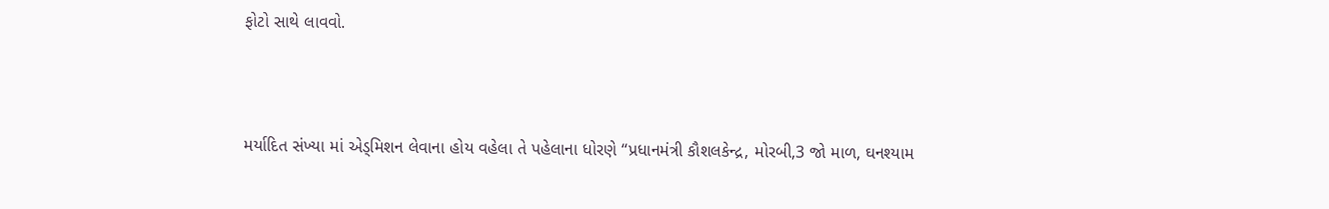ફોટો સાથે લાવવો.



મર્યાદિત સંખ્યા માં એડ્મિશન લેવાના હોય વહેલા તે પહેલાના ધોરણે “પ્રધાનમંત્રી કૌશલકેન્દ્ર, મોરબી,3 જો માળ, ઘનશ્યામ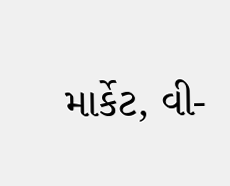માર્કેટ, વી-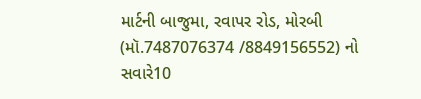માર્ટની બાજુમા, રવાપર રોડ, મોરબી (મૉ.7487076374 /8849156552) નો સવારે10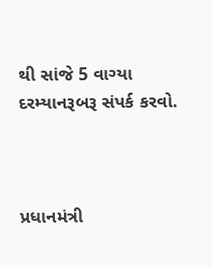થી સાંજે 5 વાગ્યા દરમ્યાનરૂબરૂ સંપર્ક કરવો.



પ્રધાનમંત્રી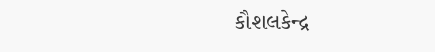કૌશલકેન્દ્ર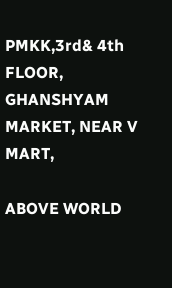PMKK,3rd& 4th FLOOR, GHANSHYAM MARKET, NEAR V MART,

ABOVE WORLD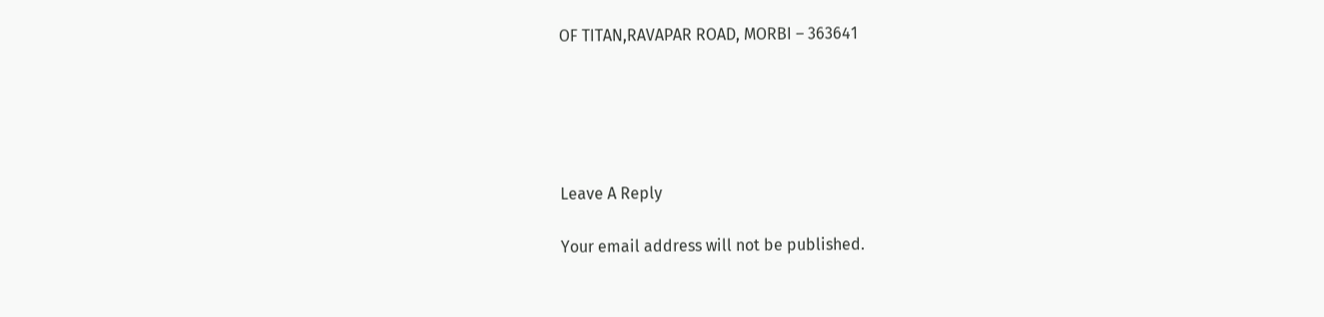OF TITAN,RAVAPAR ROAD, MORBI – 363641





Leave A Reply

Your email address will not be published.